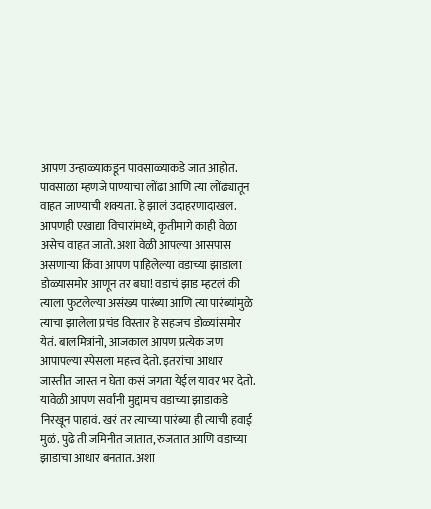आपण उन्हाळ्याकडून पावसाळ्याकडे जात आहोत. पावसाळा म्हणजे पाण्याचा लोंढा आणि त्या लोंढ्यातून वाहत जाण्याची शक्यता. हे झालं उदाहरणादाखल. आपणही एखाद्या विचारांमध्ये, कृतीमागे काही वेळा असेच वाहत जातो. अशा वेळी आपल्या आसपास असणार्‍या किंवा आपण पाहिलेल्या वडाच्या झाडाला डोळ्यासमोर आणून तर बघा! वडाचं झाड म्हटलं की त्याला फुटलेल्या असंख्य पारंब्या आणि त्या पारंब्यांमुळे त्याचा झालेला प्रचंड विस्तार हे सहजच डोळ्यांसमोर येतं. बालमित्रांनो, आजकाल आपण प्रत्येक जण आपापल्या स्पेसला महत्त्व देतो. इतरांचा आधार जास्तीत जास्त न घेता कसं जगता येईल यावर भर देतो. यावेळी आपण सर्वांनी मुद्दामच वडाच्या झाडाकडे निरखून पाहावं. खरं तर त्याच्या पारंब्या ही त्याची हवाई मुळं. पुढे ती जमिनीत जातात, रुजतात आणि वडाच्या झाडाचा आधार बनतात. अशा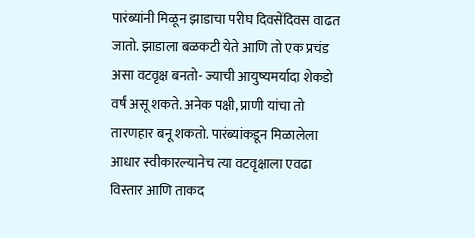पारंब्यांनी मिळून झाडाचा परीघ दिवसेंदिवस वाढत जातो. झाडाला बळकटी येते आणि तो एक प्रचंड असा वटवृक्ष बनतो- ज्याची आयुष्यमर्यादा शेकडो वर्षं असू शकते. अनेक पक्षी, प्राणी यांचा तो तारणहार बनू शकतो. पारंब्यांकडून मिळालेला आधार स्वीकारल्यानेच त्या वटवृक्षाला एवढा विस्तार आणि ताकद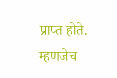प्राप्त होते. म्हणजेच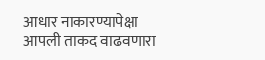आधार नाकारण्यापेक्षा आपली ताकद वाढवणारा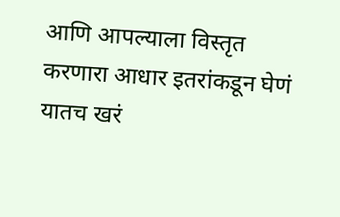आणि आपल्याला विस्तृत करणारा आधार इतरांकडून घेणं यातच खरं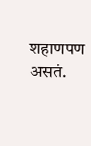शहाणपण असतं.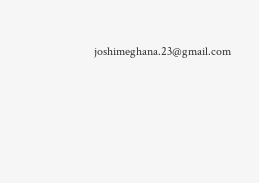joshimeghana.23@gmail.com